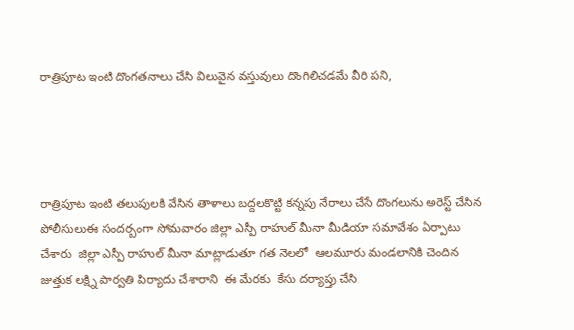రాత్రిపూట ఇంటి దొంగతనాలు చేసి విలువైన వస్తువులు దొంగిలిచడమే వీరి పని,




రాత్రిపూట ఇంటి తలుపులకి వేసిన తాళాలు బద్దలకొట్టి కన్నపు నేరాలు చేసే దొంగలును అరెస్ట్ చేసిన పోలీసులుఈ సందర్బంగా సోమవారం జిల్లా ఎస్పీ రాహుల్ మీనా మీడియా సమావేశం ఏర్పాటు చేశారు  జిల్లా ఎస్పీ రాహుల్ మీనా మాట్లాడుతూ గత నెలలో  ఆలమూరు మండలానికి చెందిన జుత్తుక లక్ష్ని పార్వతి పిర్యాదు చేశారాని  ఈ మేరకు  కేసు దర్యాప్తు చేసి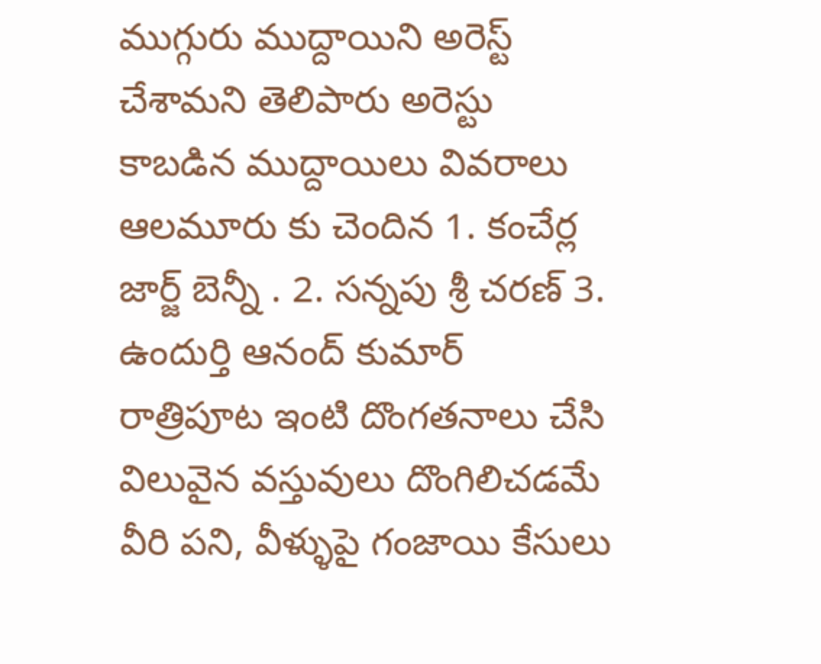ముగ్గురు ముద్దాయిని అరెస్ట్ చేశామని తెలిపారు అరెస్టు కాబడిన ముద్దాయిలు వివరాలు  ఆలమూరు కు చెందిన 1. కంచేర్ల జార్జ్ బెన్నీ . 2. సన్నపు శ్రీ చరణ్ 3. ఉందుర్తి ఆనంద్ కుమార్  రాత్రిపూట ఇంటి దొంగతనాలు చేసి విలువైన వస్తువులు దొంగిలిచడమే  వీరి పని, వీళ్ళుపై గంజాయి కేసులు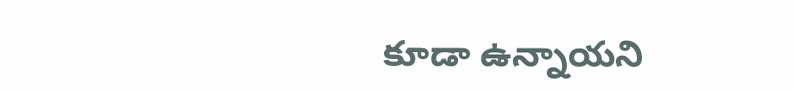కూడా ఉన్నాయని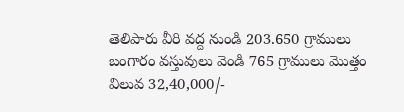తెలిపారు వీరి వద్ద నుండి 203.650 గ్రాములు  బంగారం వస్తువులు వెండి 765 గ్రాములు మొత్తం విలువ 32,40,000/-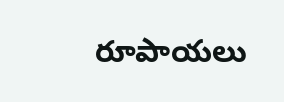రూపాయలు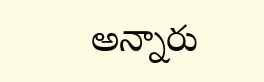అన్నారు